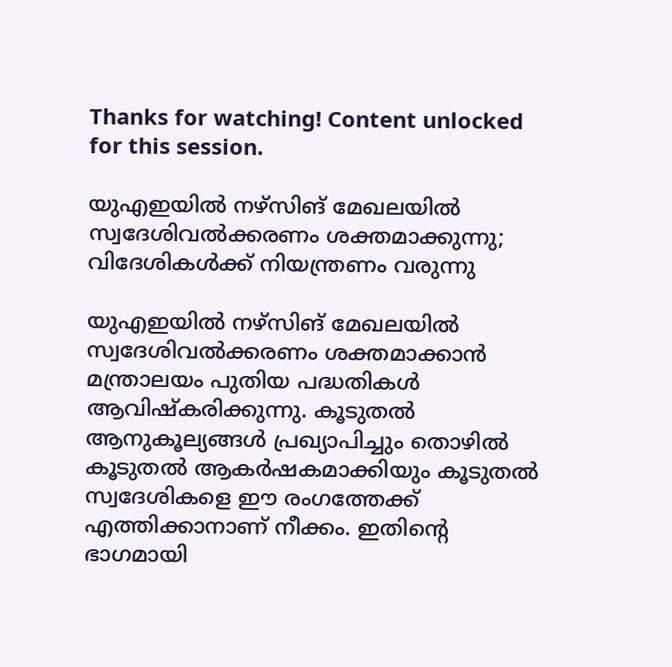Thanks for watching! Content unlocked for this session.

യുഎഇയിൽ നഴ്സിങ് മേഖലയിൽ സ്വദേശിവൽക്കരണം ശക്തമാക്കുന്നു; വിദേശികൾക്ക് നിയന്ത്രണം വരുന്നു

യുഎഇയിൽ നഴ്സിങ് മേഖലയിൽ സ്വദേശിവൽക്കരണം ശക്തമാക്കാൻ മന്ത്രാലയം പുതിയ പദ്ധതികൾ ആവിഷ്കരിക്കുന്നു. കൂടുതൽ ആനുകൂല്യങ്ങൾ പ്രഖ്യാപിച്ചും തൊഴിൽ കൂടുതൽ ആകർഷകമാക്കിയും കൂടുതൽ സ്വദേശികളെ ഈ രംഗത്തേക്ക് എത്തിക്കാനാണ് നീക്കം. ഇതിന്റെ ഭാഗമായി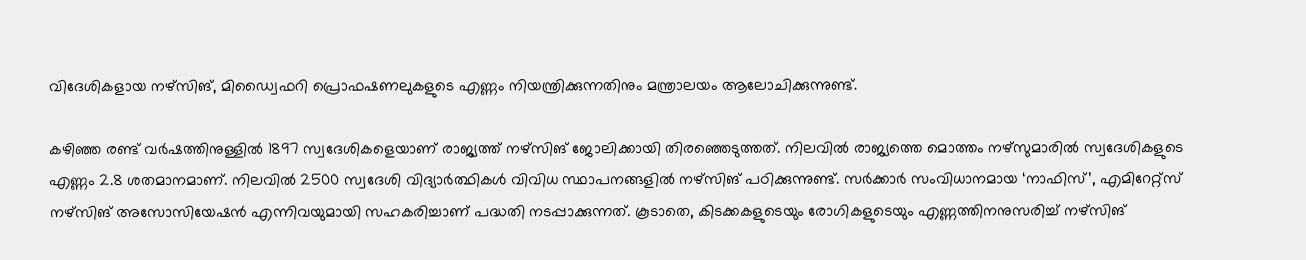വിദേശികളായ നഴ്സിങ്, മിഡ്വൈഫറി പ്രൊഫഷണലുകളുടെ എണ്ണം നിയന്ത്രിക്കുന്നതിനും മന്ത്രാലയം ആലോചിക്കുന്നുണ്ട്.

കഴിഞ്ഞ രണ്ട് വർഷത്തിനുള്ളിൽ 1897 സ്വദേശികളെയാണ് രാജ്യത്ത് നഴ്സിങ് ജോലിക്കായി തിരഞ്ഞെടുത്തത്. നിലവിൽ രാജ്യത്തെ മൊത്തം നഴ്സുമാരിൽ സ്വദേശികളുടെ എണ്ണം 2.8 ശതമാനമാണ്. നിലവിൽ 2500 സ്വദേശി വിദ്യാർത്ഥികൾ വിവിധ സ്ഥാപനങ്ങളിൽ നഴ്സിങ് പഠിക്കുന്നുണ്ട്. സർക്കാർ സംവിധാനമായ ‘നാഫിസ്’, എമിറേറ്റ്സ് നഴ്സിങ് അസോസിയേഷൻ എന്നിവയുമായി സഹകരിച്ചാണ് പദ്ധതി നടപ്പാക്കുന്നത്. കൂടാതെ, കിടക്കകളുടെയും രോഗികളുടെയും എണ്ണത്തിനനുസരിച്ച് നഴ്സിങ്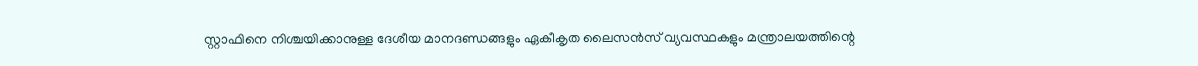സ്റ്റാഫിനെ നിശ്ചയിക്കാനുള്ള ദേശീയ മാനദണ്ഡങ്ങളും ഏകീകൃത ലൈസൻസ് വ്യവസ്ഥകളും മന്ത്രാലയത്തിന്റെ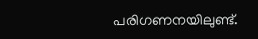പരിഗണനയിലുണ്ട്.